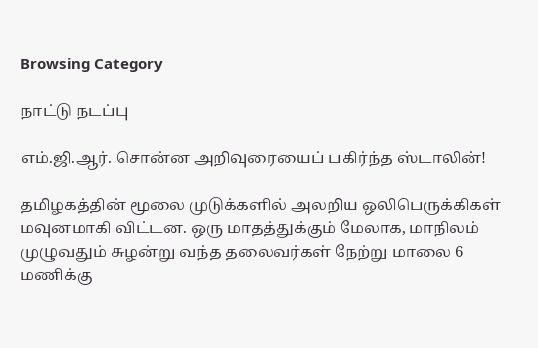Browsing Category

நாட்டு நடப்பு

எம்.ஜி.ஆர். சொன்ன அறிவுரையைப் பகிர்ந்த ஸ்டாலின்!

தமிழகத்தின் மூலை முடுக்களில் அலறிய ஒலிபெருக்கிகள் மவுனமாகி விட்டன. ஒரு மாதத்துக்கும் மேலாக, மாநிலம் முழுவதும் சுழன்று வந்த தலைவர்கள் நேற்று மாலை 6 மணிக்கு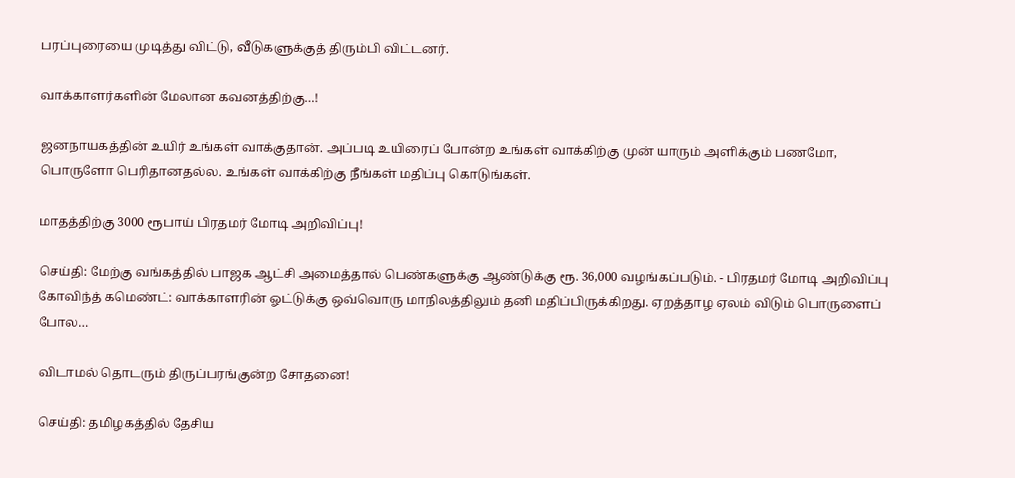பரப்புரையை முடித்து விட்டு, வீடுகளுக்குத் திரும்பி விட்டனர்.

வாக்காளர்களின் மேலான கவனத்திற்கு…!

ஜனநாயகத்தின் உயிர் உங்கள் வாக்குதான். அப்படி உயிரைப் போன்ற உங்கள் வாக்கிற்கு முன் யாரும் அளிக்கும் பணமோ, பொருளோ பெரிதானதல்ல. உங்கள் வாக்கிற்கு நீங்கள் மதிப்பு கொடுங்கள்.

மாதத்திற்கு 3000 ரூபாய் பிரதமர் மோடி அறிவிப்பு!

செய்தி: மேற்கு வங்கத்தில் பாஜக ஆட்சி அமைத்தால் பெண்களுக்கு ஆண்டுக்கு ரூ. 36,000 வழங்கப்படும். - பிரதமர் மோடி அறிவிப்பு கோவிந்த் கமெண்ட்: வாக்காளரின் ஓட்டுக்கு ஒவ்வொரு மாநிலத்திலும் தனி மதிப்பிருக்கிறது. ஏறத்தாழ ஏலம் விடும் பொருளைப் போல…

விடாமல் தொடரும் திருப்பரங்குன்ற சோதனை!

செய்தி: தமிழகத்தில் தேசிய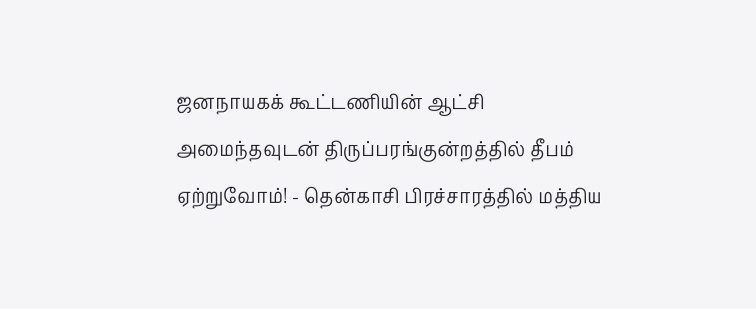ஜனநாயகக் கூட்டணியின் ஆட்சி அமைந்தவுடன் திருப்பரங்குன்றத்தில் தீபம் ஏற்றுவோம்! - தென்காசி பிரச்சாரத்தில் மத்திய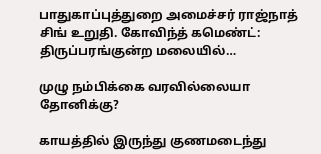பாதுகாப்புத்துறை அமைச்சர் ராஜ்நாத் சிங் உறுதி. கோவிந்த் கமெண்ட்: திருப்பரங்குன்ற மலையில்…

முழு நம்பிக்கை வரவில்லையா தோனிக்கு?

காயத்தில் இருந்து குணமடைந்து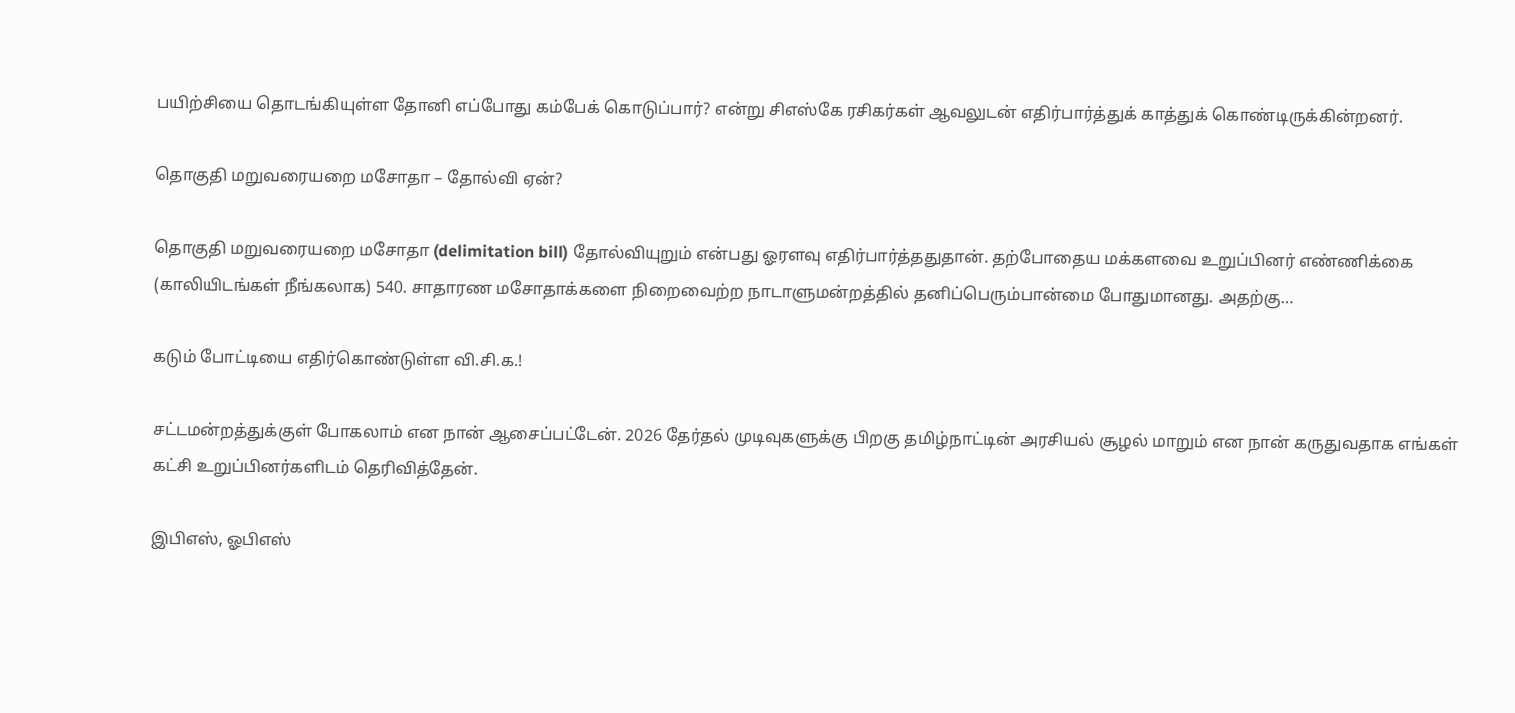பயிற்சியை தொடங்கியுள்ள தோனி எப்போது கம்பேக் கொடுப்பார்? என்று சிஎஸ்கே ரசிகர்கள் ஆவலுடன் எதிர்பார்த்துக் காத்துக் கொண்டிருக்கின்றனர்.

தொகுதி மறுவரையறை மசோதா – தோல்வி ஏன்?

தொகுதி மறுவரையறை மசோதா (delimitation bill) தோல்வியுறும் என்பது ஓரளவு எதிர்பார்த்ததுதான். தற்போதைய மக்களவை உறுப்பினர் எண்ணிக்கை (காலியிடங்கள் நீங்கலாக) 540. சாதாரண மசோதாக்களை நிறைவைற்ற நாடாளுமன்றத்தில் தனிப்பெரும்பான்மை போதுமானது. அதற்கு…

கடும் போட்டியை எதிர்கொண்டுள்ள வி.சி.க.!

சட்டமன்றத்துக்குள் போகலாம் என நான் ஆசைப்பட்டேன். 2026 தேர்தல் முடிவுகளுக்கு பிறகு தமிழ்நாட்டின் அரசியல் சூழல் மாறும் என நான் கருதுவதாக எங்கள் கட்சி உறுப்பினர்களிடம் தெரிவித்தேன்.

இபிஎஸ், ஓபிஎஸ்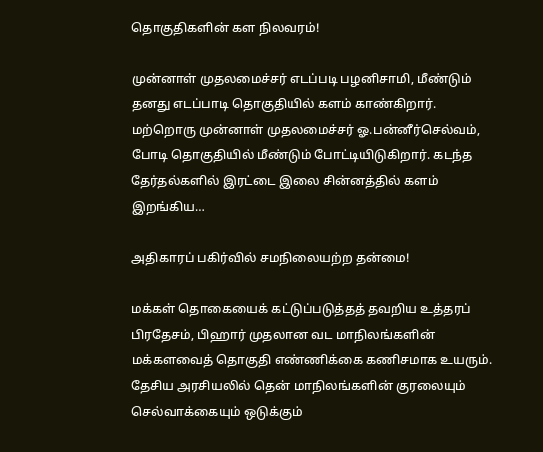தொகுதிகளின் கள நிலவரம்!

முன்னாள் முதலமைச்சர் எடப்படி பழனிசாமி, மீண்டும் தனது எடப்பாடி தொகுதியில் களம் காண்கிறார். மற்றொரு முன்னாள் முதலமைச்சர் ஓ.பன்னீர்செல்வம், போடி தொகுதியில் மீண்டும் போட்டியிடுகிறார். கடந்த தேர்தல்களில் இரட்டை இலை சின்னத்தில் களம் இறங்கிய…

அதிகாரப் பகிர்வில் சமநிலையற்ற தன்மை!

மக்கள் தொகையைக் கட்டுப்படுத்தத் தவறிய உத்தரப் பிரதேசம், பிஹார் முதலான வட மாநிலங்களின் மக்களவைத் தொகுதி எண்ணிக்கை கணிசமாக உயரும். தேசிய அரசியலில் தென் மாநிலங்களின் குரலையும் செல்வாக்கையும் ஒடுக்கும்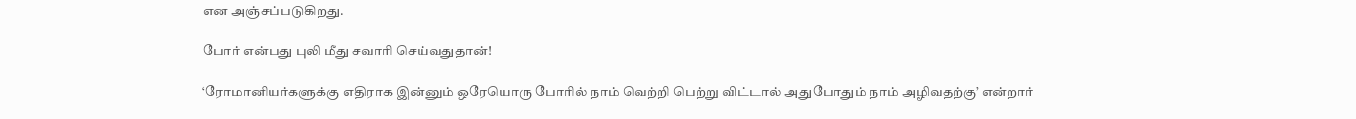என அஞ்சப்படுகிறது.

போர் என்பது புலி மீது சவாரி செய்வதுதான்!

‘ரோமானியர்களுக்கு எதிராக இன்னும் ஒரேயொரு போரில் நாம் வெற்றி பெற்று விட்டால் அதுபோதும் நாம் அழிவதற்கு’ என்றார்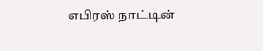எபிரஸ் நாட்டின்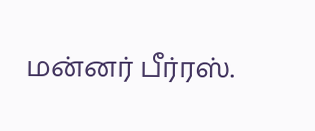மன்னர் பீர்ரஸ்.